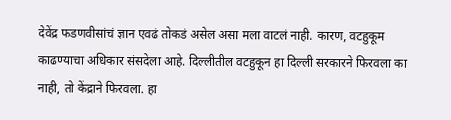देवेंद्र फडणवीसांचं ज्ञान एवढं तोकडं असेल असा मला वाटलं नाही. कारण, वटहुकूम काढण्याचा अधिकार संसदेला आहे. दिल्लीतील वटहुकून हा दिल्ली सरकारने फिरवला का नाही, तो केंद्राने फिरवला. हा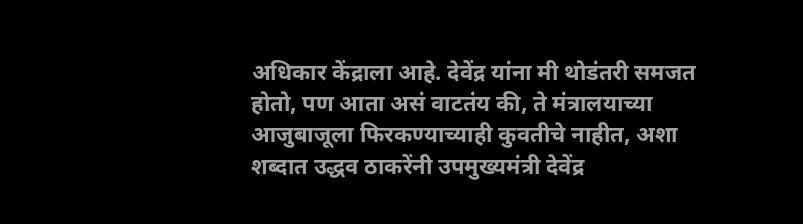अधिकार केंद्राला आहे. देवेंद्र यांना मी थोडंतरी समजत होतो, पण आता असं वाटतंय की, ते मंत्रालयाच्या आजुबाजूला फिरकण्याच्याही कुवतीचे नाहीत, अशा शब्दात उद्धव ठाकरेंनी उपमुख्यमंत्री देवेंद्र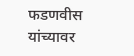फडणवीस यांच्यावर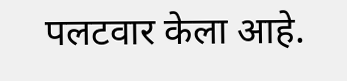पलटवार केला आहे.